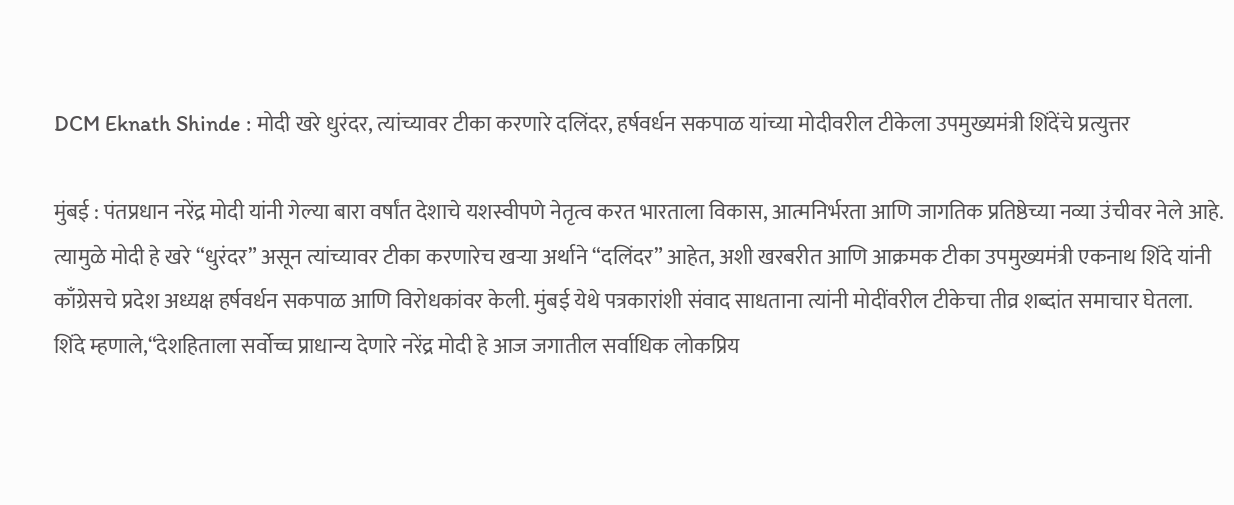DCM Eknath Shinde : मोदी खरे धुरंदर, त्यांच्यावर टीका करणारे दलिंदर, हर्षवर्धन सकपाळ यांच्या मोदीवरील टीकेला उपमुख्यमंत्री शिंदेंचे प्रत्युत्तर

मुंबई : पंतप्रधान नरेंद्र मोदी यांनी गेल्या बारा वर्षांत देशाचे यशस्वीपणे नेतृत्व करत भारताला विकास, आत्मनिर्भरता आणि जागतिक प्रतिष्ठेच्या नव्या उंचीवर नेले आहे. त्यामुळे मोदी हे खरे “धुरंदर” असून त्यांच्यावर टीका करणारेच खऱ्या अर्थाने “दलिंदर” आहेत, अशी खरबरीत आणि आक्रमक टीका उपमुख्यमंत्री एकनाथ शिंदे यांनी काँग्रेसचे प्रदेश अध्यक्ष हर्षवर्धन सकपाळ आणि विरोधकांवर केली. मुंबई येथे पत्रकारांशी संवाद साधताना त्यांनी मोदींवरील टीकेचा तीव्र शब्दांत समाचार घेतला.
शिंदे म्हणाले,“देशहिताला सर्वोच्च प्राधान्य देणारे नरेंद्र मोदी हे आज जगातील सर्वाधिक लोकप्रिय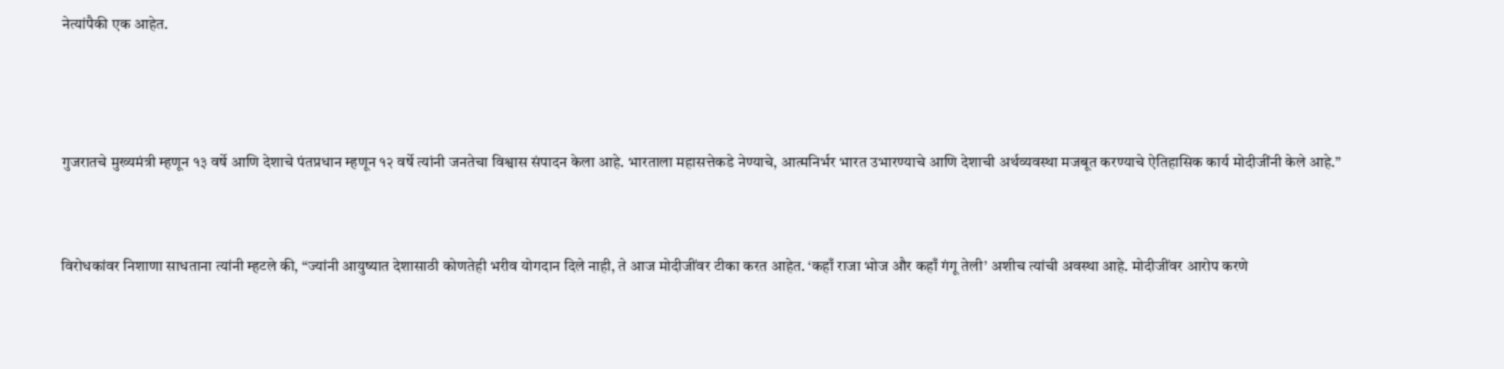नेत्यांपैकी एक आहेत.



गुजरातचे मुख्यमंत्री म्हणून १३ वर्षे आणि देशाचे पंतप्रधान म्हणून १२ वर्षे त्यांनी जनतेचा विश्वास संपादन केला आहे. भारताला महासत्तेकडे नेण्याचे, आत्मनिर्भर भारत उभारण्याचे आणि देशाची अर्थव्यवस्था मजबूत करण्याचे ऐतिहासिक कार्य मोदीजींनी केले आहे.”


विरोधकांवर निशाणा साधताना त्यांनी म्हटले की, “ज्यांनी आयुष्यात देशासाठी कोणतेही भरीव योगदान दिले नाही, ते आज मोदीजींवर टीका करत आहेत. ‘कहाँ राजा भोज और कहाँ गंगू तेली’ अशीच त्यांची अवस्था आहे. मोदीजींवर आरोप करणे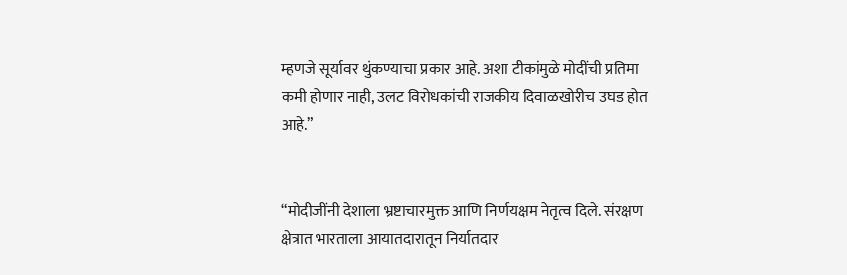म्हणजे सूर्यावर थुंकण्याचा प्रकार आहे. अशा टीकांमुळे मोदींची प्रतिमा कमी होणार नाही, उलट विरोधकांची राजकीय दिवाळखोरीच उघड होत आहे.”


“मोदीजींनी देशाला भ्रष्टाचारमुक्त आणि निर्णयक्षम नेतृत्व दिले. संरक्षण क्षेत्रात भारताला आयातदारातून निर्यातदार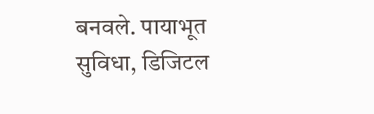बनवले. पायाभूत सुविधा, डिजिटल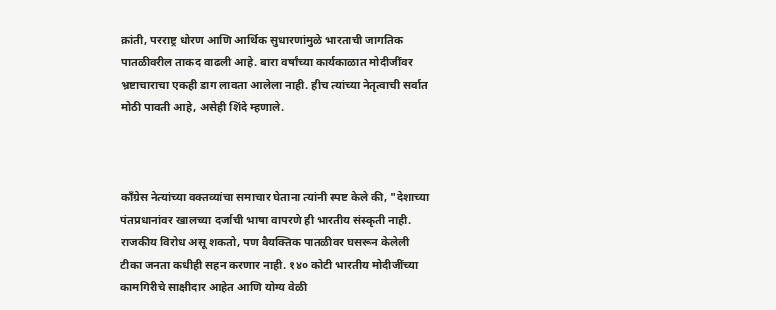क्रांती, परराष्ट्र धोरण आणि आर्थिक सुधारणांमुळे भारताची जागतिक पातळीवरील ताकद वाढली आहे. बारा वर्षांच्या कार्यकाळात मोदीजींवर भ्रष्टाचाराचा एकही डाग लावता आलेला नाही. हीच त्यांच्या नेतृत्वाची सर्वात मोठी पावती आहे, असेही शिंदे म्हणाले.



काँग्रेस नेत्यांच्या वक्तव्यांचा समाचार घेताना त्यांनी स्पष्ट केले की, "देशाच्या पंतप्रधानांवर खालच्या दर्जाची भाषा वापरणे ही भारतीय संस्कृती नाही. राजकीय विरोध असू शकतो, पण वैयक्तिक पातळीवर घसरून केलेली टीका जनता कधीही सहन करणार नाही. १४० कोटी भारतीय मोदीजींच्या कामगिरीचे साक्षीदार आहेत आणि योग्य वेळी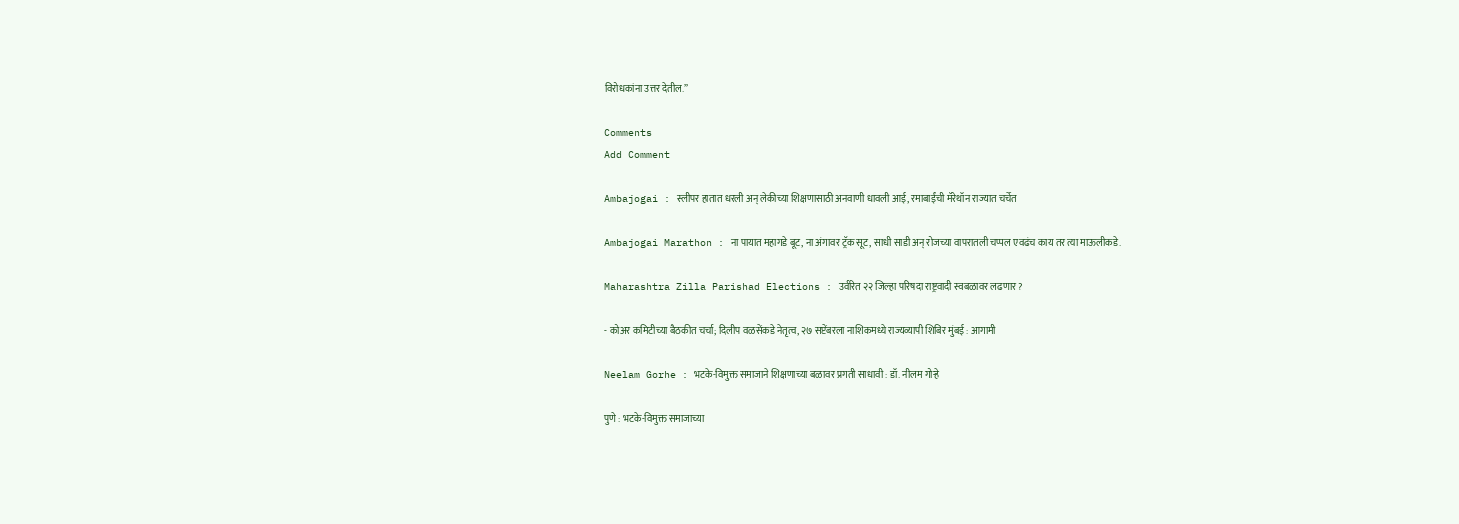विरोधकांना उत्तर देतील.”

Comments
Add Comment

Ambajogai : स्लीपर हातात धरली अन् लेकीच्या शिक्षणासाठी अनवाणी धावली आई, रमाबाईंची मॅरेथॉन राज्यात चर्चेत

Ambajogai Marathon : ना पायात महागडे बूट, ना अंगावर ट्रॅक सूट, साधी साडी अन् रोजच्या वापरातली चप्पल एवढंच काय तर त्या माऊलीकडे.

Maharashtra Zilla Parishad Elections : उर्वरित २२ जिल्हा परिषदा राष्ट्रवादी स्वबळावर लढणार?

- कोअर कमिटीच्या बैठकीत चर्चा; दिलीप वळसेंकडे नेतृत्व, २७ सप्टेंबरला नाशिकमध्ये राज्यव्यापी शिबिर मुंबई : आगामी

Neelam Gorhe : भटके-विमुक्त समाजाने शिक्षणाच्या बळावर प्रगती साधावी : डॉ. नीलम गोऱ्हे

पुणे : भटके-विमुक्त समाजाच्या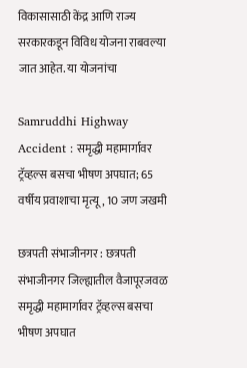विकासासाठी केंद्र आणि राज्य सरकारकडून विविध योजना राबवल्या जात आहेत. या योजनांचा

Samruddhi Highway Accident : समृद्धी महामार्गावर ट्रॅव्हल्स बसचा भीषण अपघात; 65 वर्षीय प्रवाशाचा मृत्यू, 10 जण जखमी

छत्रपती संभाजीनगर : छत्रपती संभाजीनगर जिल्ह्यातील वैजापूरजवळ समृद्धी महामार्गावर ट्रॅव्हल्स बसचा भीषण अपघात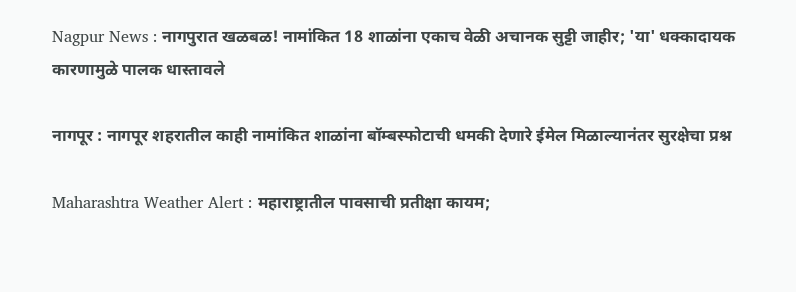Nagpur News : नागपुरात खळबळ! नामांकित 18 शाळांना एकाच वेळी अचानक सुट्टी जाहीर; 'या' धक्कादायक कारणामुळे पालक धास्तावले

नागपूर : नागपूर शहरातील काही नामांकित शाळांना बॉम्बस्फोटाची धमकी देणारे ईमेल मिळाल्यानंतर सुरक्षेचा प्रश्न

Maharashtra Weather Alert : महाराष्ट्रातील पावसाची प्रतीक्षा कायम;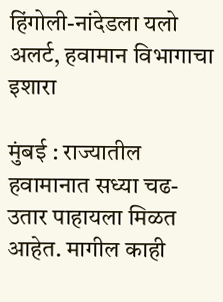हिंगोली-नांदेडला यलो अलर्ट, हवामान विभागाचा इशारा

मुंबई : राज्यातील हवामानात सध्या चढ-उतार पाहायला मिळत आहेत. मागील काही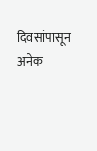दिवसांपासून अनेक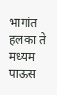भागांत हलका ते मध्यम पाऊस